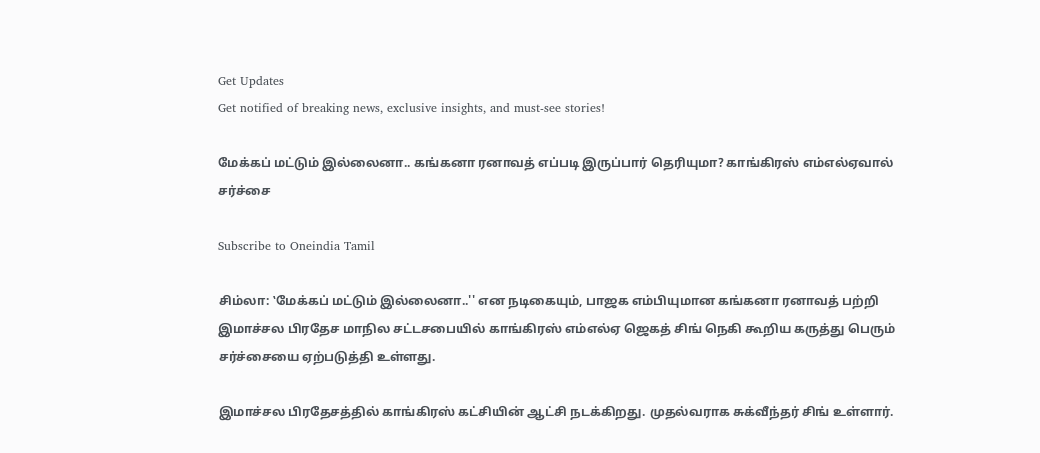Get Updates
Get notified of breaking news, exclusive insights, and must-see stories!

மேக்கப் மட்டும் இல்லைனா.. கங்கனா ரனாவத் எப்படி இருப்பார் தெரியுமா? காங்கிரஸ் எம்எல்ஏவால் சர்ச்சை

Subscribe to Oneindia Tamil

சிம்லா: ‛மேக்கப் மட்டும் இல்லைனா..'' என நடிகையும், பாஜக எம்பியுமான கங்கனா ரனாவத் பற்றி இமாச்சல பிரதேச மாநில சட்டசபையில் காங்கிரஸ் எம்எல்ஏ ஜெகத் சிங் நெகி கூறிய கருத்து பெரும் சர்ச்சையை ஏற்படுத்தி உள்ளது.

இமாச்சல பிரதேசத்தில் காங்கிரஸ் கட்சியின் ஆட்சி நடக்கிறது. முதல்வராக சுக்வீந்தர் சிங் உள்ளார்.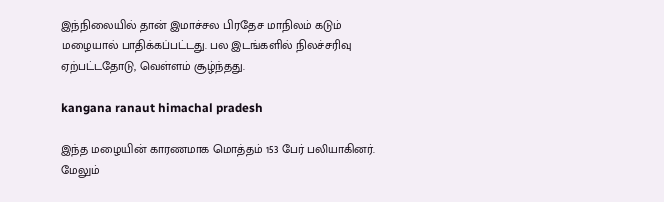இந்நிலையில் தான் இமாச்சல பிரதேச மாநிலம் கடும் மழையால் பாதிக்கப்பட்டது. பல இடங்களில் நிலச்சரிவு ஏற்பட்டதோடு, வெள்ளம் சூழ்ந்தது.

kangana ranaut himachal pradesh

இந்த மழையின் காரணமாக மொத்தம் 153 பேர் பலியாகினர். மேலும்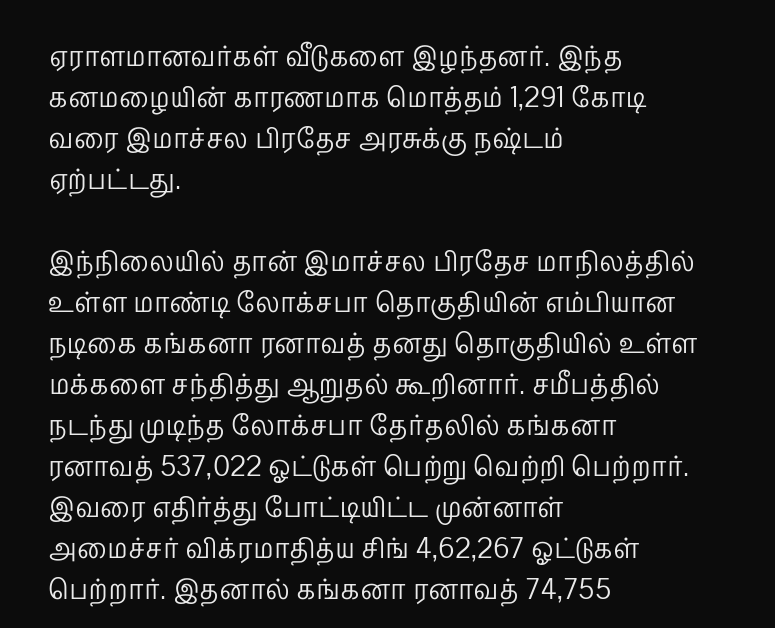ஏராளமானவர்கள் வீடுகளை இழந்தனர். இந்த கனமழையின் காரணமாக மொத்தம் 1,291 கோடி வரை இமாச்சல பிரதேச அரசுக்கு நஷ்டம் ஏற்பட்டது.

இந்நிலையில் தான் இமாச்சல பிரதேச மாநிலத்தில் உள்ள மாண்டி லோக்சபா தொகுதியின் எம்பியான நடிகை கங்கனா ரனாவத் தனது தொகுதியில் உள்ள மக்களை சந்தித்து ஆறுதல் கூறினார். சமீபத்தில் நடந்து முடிந்த லோக்சபா தேர்தலில் கங்கனா ரனாவத் 537,022 ஓட்டுகள் பெற்று வெற்றி பெற்றார். இவரை எதிர்த்து போட்டியிட்ட முன்னாள் அமைச்சர் விக்ரமாதித்ய சிங் 4,62,267 ஓட்டுகள் பெற்றார். இதனால் கங்கனா ரனாவத் 74,755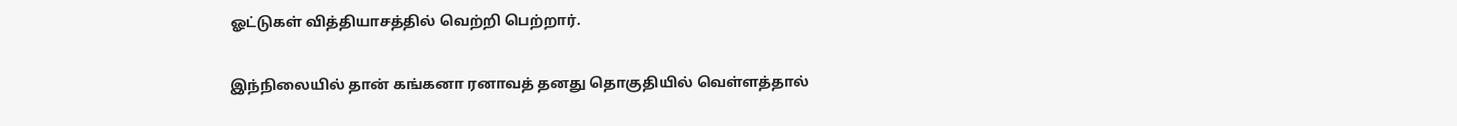ஓட்டுகள் வித்தியாசத்தில் வெற்றி பெற்றார்.

இந்நிலையில் தான் கங்கனா ரனாவத் தனது தொகுதியில் வெள்ளத்தால்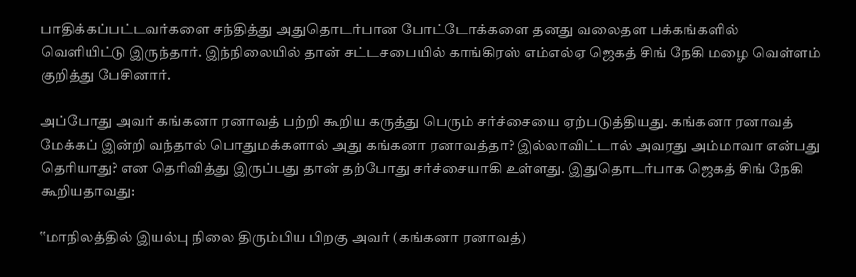பாதிக்கப்பட்டவர்களை சந்தித்து அதுதொடர்பான போட்டோக்களை தனது வலைதள பக்கங்களில் வெளியிட்டு இருந்தார். இந்நிலையில் தான் சட்டசபையில் காங்கிரஸ் எம்எல்ஏ ஜெகத் சிங் நேகி மழை வெள்ளம் குறித்து பேசினார்.

அப்போது அவர் கங்கனா ரனாவத் பற்றி கூறிய கருத்து பெரும் சர்ச்சையை ஏற்படுத்தியது. கங்கனா ரனாவத் மேக்கப் இன்றி வந்தால் பொதுமக்களால் அது கங்கனா ரனாவத்தா? இல்லாவிட்டால் அவரது அம்மாவா என்பது தெரியாது? என தெரிவித்து இருப்பது தான் தற்போது சர்ச்சையாகி உள்ளது. இதுதொடர்பாக ஜெகத் சிங் நேகி கூறியதாவது:

‛‛மாநிலத்தில் இயல்பு நிலை திரும்பிய பிறகு அவர் (கங்கனா ரனாவத்)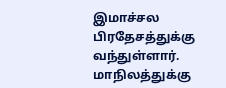இமாச்சல பிரதேசத்துக்கு வந்துள்ளார். மாநிலத்துக்கு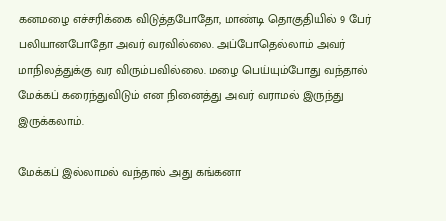கனமழை எச்சரிக்கை விடுத்தபோதோ, மாண்டி தொகுதியில் 9 பேர் பலியானபோதோ அவர் வரவில்லை. அப்போதெல்லாம் அவர் மாநிலத்துக்கு வர விரும்பவில்லை. மழை பெய்யும்போது வந்தால் மேக்கப் கரைந்துவிடும் என நினைத்து அவர் வராமல் இருந்து இருக்கலாம்.

மேக்கப் இல்லாமல் வந்தால் அது கங்கனா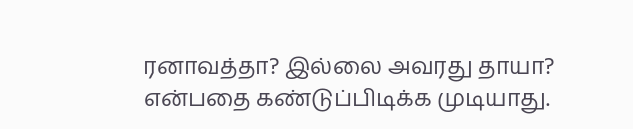ரனாவத்தா? இல்லை அவரது தாயா? என்பதை கண்டுப்பிடிக்க முடியாது.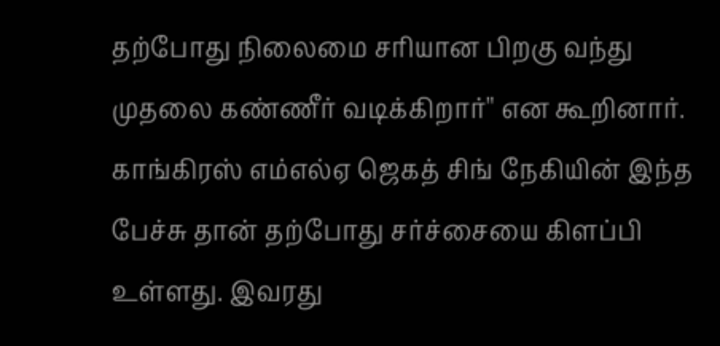தற்போது நிலைமை சரியான பிறகு வந்து முதலை கண்ணீர் வடிக்கிறார்'' என கூறினார். காங்கிரஸ் எம்எல்ஏ ஜெகத் சிங் நேகியின் இந்த பேச்சு தான் தற்போது சர்ச்சையை கிளப்பி உள்ளது. இவரது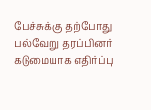பேச்சுக்கு தற்போது பல்வேறு தரப்பினர் கடுமையாக எதிர்ப்பு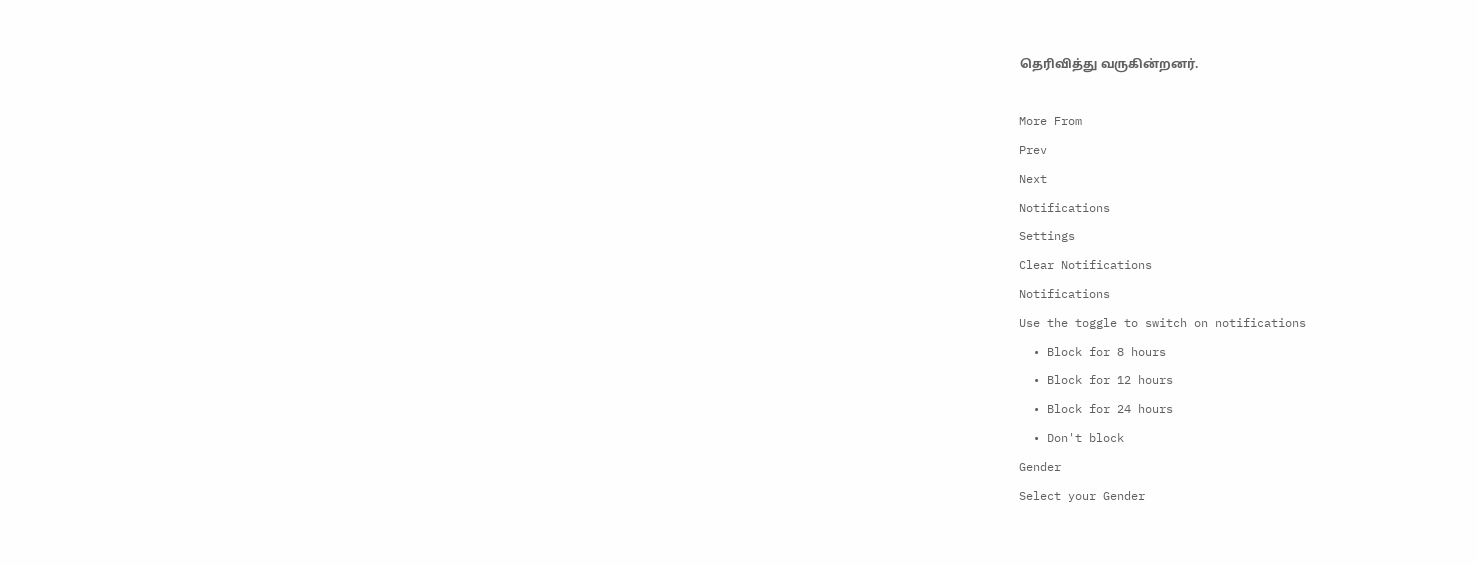தெரிவித்து வருகின்றனர்.

More From
Prev
Next
Notifications
Settings
Clear Notifications
Notifications
Use the toggle to switch on notifications
  • Block for 8 hours
  • Block for 12 hours
  • Block for 24 hours
  • Don't block
Gender
Select your Gender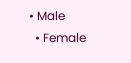• Male
  • Female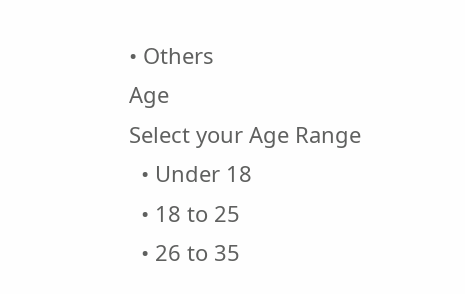• Others
Age
Select your Age Range
  • Under 18
  • 18 to 25
  • 26 to 35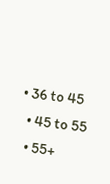• 36 to 45
  • 45 to 55
  • 55+